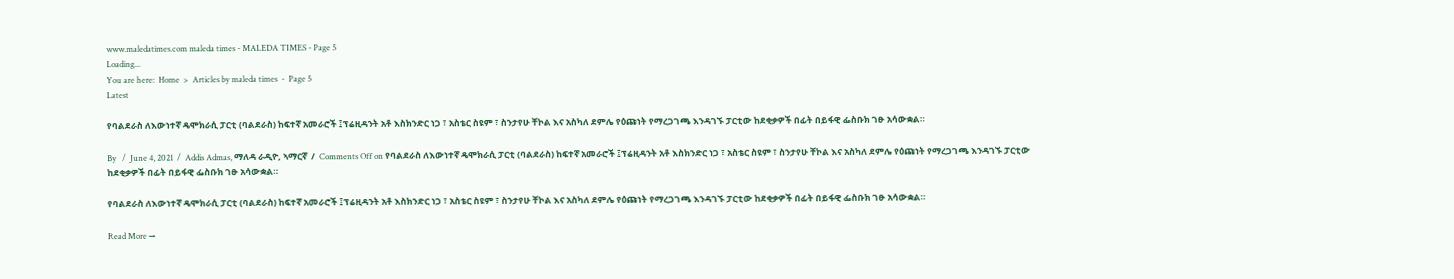www.maledatimes.com maleda times - MALEDA TIMES - Page 5
Loading...
You are here:  Home  >  Articles by maleda times  -  Page 5
Latest

የባልደራስ ለእውነተኛ ዴሞክራሲ ፓርቲ (ባልደራስ) ከፍተኛ አመራሮች ፤ፕሬዚዳንት አቶ እስክንድር ነጋ ፣ አስቴር ስዩም ፣ ስንታየሁ ቸኮል እና አስካለ ደምሌ የዕጩነት የማረጋገጫ እንዳገኙ ፓርቲው ከደቂቃዎች በፊት በይፋዊ ፌስቡክ ገፁ አሳውቋል።

By   /  June 4, 2021  /  Addis Admas, ማለዳ ራዲዮ, ኣማርኛ  /  Comments Off on የባልደራስ ለእውነተኛ ዴሞክራሲ ፓርቲ (ባልደራስ) ከፍተኛ አመራሮች ፤ፕሬዚዳንት አቶ እስክንድር ነጋ ፣ አስቴር ስዩም ፣ ስንታየሁ ቸኮል እና አስካለ ደምሌ የዕጩነት የማረጋገጫ እንዳገኙ ፓርቲው ከደቂቃዎች በፊት በይፋዊ ፌስቡክ ገፁ አሳውቋል።

የባልደራስ ለእውነተኛ ዴሞክራሲ ፓርቲ (ባልደራስ) ከፍተኛ አመራሮች ፤ፕሬዚዳንት አቶ እስክንድር ነጋ ፣ አስቴር ስዩም ፣ ስንታየሁ ቸኮል እና አስካለ ደምሌ የዕጩነት የማረጋገጫ እንዳገኙ ፓርቲው ከደቂቃዎች በፊት በይፋዊ ፌስቡክ ገፁ አሳውቋል።

Read More →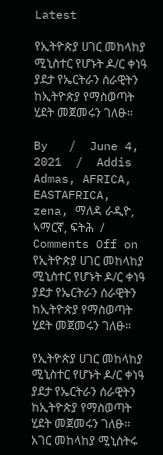Latest

የኢትዮጵያ ሀገር መከላከያ ሚኒስተር የሆኑት ዶ/ር ቀነዓ ያደታ የኤርትራን ሰራዊትን ከኢትዮጵያ የማስወጣት ሂደት መጀመሩን ገለፁ።

By   /  June 4, 2021  /  Addis Admas, AFRICA, EASTAFRICA, zena, ማለዳ ራዲዮ, ኣማርኛ, ፍትሕ  /  Comments Off on የኢትዮጵያ ሀገር መከላከያ ሚኒስተር የሆኑት ዶ/ር ቀነዓ ያደታ የኤርትራን ሰራዊትን ከኢትዮጵያ የማስወጣት ሂደት መጀመሩን ገለፁ።

የኢትዮጵያ ሀገር መከላከያ ሚኒስተር የሆኑት ዶ/ር ቀነዓ ያደታ የኤርትራን ሰራዊትን ከኢትዮጵያ የማስወጣት ሂደት መጀመሩን ገለፁ። አገር መከላከያ ሚኒስትሩ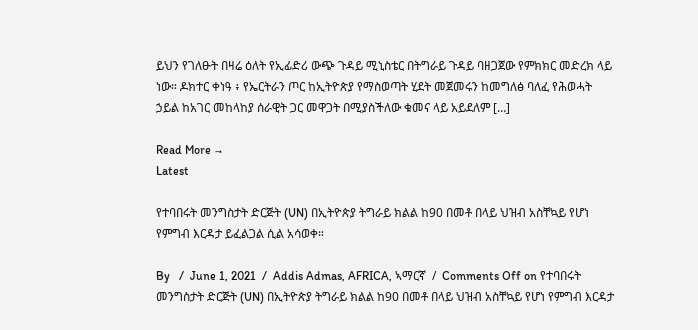ይህን የገለፁት በዛሬ ዕለት የኢፊድሪ ውጭ ጉዳይ ሚኒስቴር በትግራይ ጉዳይ ባዘጋጀው የምክክር መድረክ ላይ ነው። ዶክተር ቀነዓ ፥ የኤርትራን ጦር ከኢትዮጵያ የማስወጣት ሂደት መጀመሩን ከመግለፅ ባለፈ የሕወሓት ኃይል ከአገር መከላከያ ሰራዊት ጋር መዋጋት በሚያስችለው ቁመና ላይ አይደለም […]

Read More →
Latest

የተባበሩት መንግስታት ድርጅት (UN) በኢትዮጵያ ትግራይ ክልል ከ90 በመቶ በላይ ህዝብ አስቸኳይ የሆነ የምግብ እርዳታ ይፈልጋል ሲል አሳወቀ።

By   /  June 1, 2021  /  Addis Admas, AFRICA, ኣማርኛ  /  Comments Off on የተባበሩት መንግስታት ድርጅት (UN) በኢትዮጵያ ትግራይ ክልል ከ90 በመቶ በላይ ህዝብ አስቸኳይ የሆነ የምግብ እርዳታ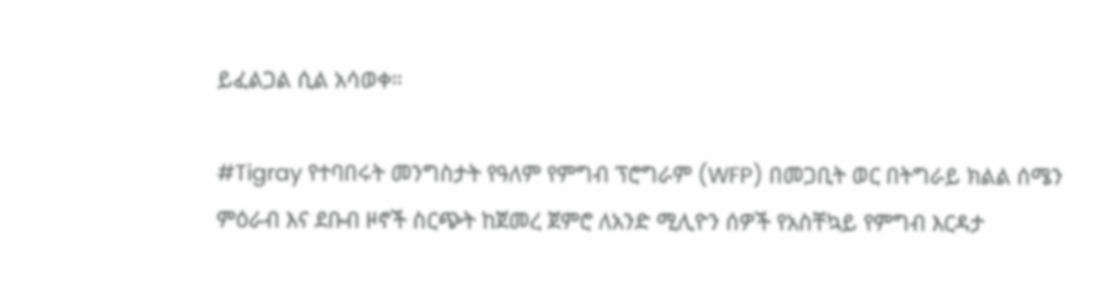ይፈልጋል ሲል አሳወቀ።

#Tigray የተባበሩት መንግስታት የዓለም የምግብ ፕሮግራም (WFP) በመጋቢት ወር በትግራይ ክልል ሰሜን ምዕራብ እና ደቡብ ዞኖች ስርጭት ከጀመረ ጀምሮ ለአንድ ሚሊዮን ሰዎች የአስቸኳይ የምግብ እርዳታ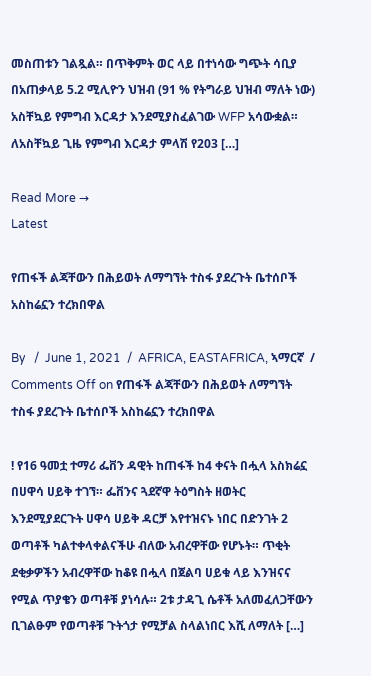መስጠቱን ገልጿል። በጥቅምት ወር ላይ በተነሳው ግጭት ሳቢያ በአጠቃላይ 5.2 ሚሊዮን ህዝብ (91 % የትግራይ ህዝብ ማለት ነው) አስቸኳይ የምግብ እርዳታ እንደሚያስፈልገው WFP አሳውቋል። ለአስቸኳይ ጊዜ የምግብ እርዳታ ምላሽ የ203 […]

Read More →
Latest

የጠፋች ልጃቸውን በሕይወት ለማግኘት ተስፋ ያደረጉት ቤተሰቦች አስከሬኗን ተረክበዋል

By   /  June 1, 2021  /  AFRICA, EASTAFRICA, ኣማርኛ  /  Comments Off on የጠፋች ልጃቸውን በሕይወት ለማግኘት ተስፋ ያደረጉት ቤተሰቦች አስከሬኗን ተረክበዋል

! የ16 ዓመቷ ተማሪ ፌቨን ዳዊት ከጠፋች ከ4 ቀናት በሗላ አስክሬኗ በሀዋሳ ሀይቅ ተገኘ። ፌቨንና ጓደኛዋ ትዕግስት ዘወትር እንደሚያደርጉት ሀዋሳ ሀይቅ ዳርቻ እየተዝናኑ ነበር በድንገት 2 ወጣቶች ካልተቀላቀልናችሁ ብለው አብረዋቸው የሆኑት። ጥቂት ደቂቃዎችን አብረዋቸው ከቆዩ በሗላ በጀልባ ሀይቁ ላይ እንዝናና የሚል ጥያቄን ወጣቶቹ ያነሳሉ። 2ቱ ታዳጊ ሴቶች አለመፈለጋቸውን ቢገልፁም የወጣቶቹ ጉትጎታ የሚቻል ስላልነበር እሺ ለማለት […]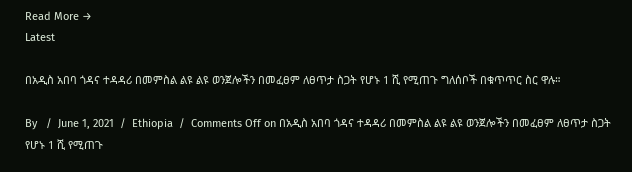Read More →
Latest

በአዲስ አበባ ጎዳና ተዳዳሪ በመምስል ልዩ ልዩ ወንጀሎችን በመፈፀም ለፀጥታ ስጋት የሆኑ 1 ሺ የሚጠጉ ግለሰቦች በቁጥጥር ስር ዋሉ።

By   /  June 1, 2021  /  Ethiopia  /  Comments Off on በአዲስ አበባ ጎዳና ተዳዳሪ በመምስል ልዩ ልዩ ወንጀሎችን በመፈፀም ለፀጥታ ስጋት የሆኑ 1 ሺ የሚጠጉ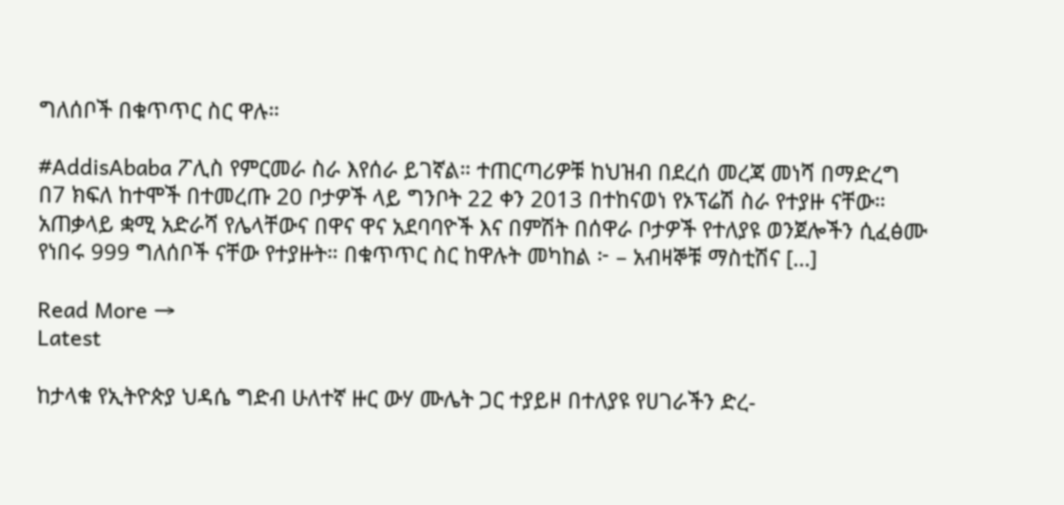ግለሰቦች በቁጥጥር ስር ዋሉ።

#AddisAbaba ፖሊስ የምርመራ ስራ እየሰራ ይገኛል። ተጠርጣሪዎቹ ከህዝብ በደረሰ መረጃ መነሻ በማድረግ በ7 ክፍለ ከተሞች በተመረጡ 20 ቦታዎች ላይ ግንቦት 22 ቀን 2013 በተከናወነ የኦፕሬሽ ስራ የተያዙ ናቸው። አጠቃላይ ቋሚ አድራሻ የሌላቸውና በዋና ዋና አደባባዮች እና በምሽት በሰዋራ ቦታዎች የተለያዩ ወንጀሎችን ሲፈፅሙ የነበሩ 999 ግለሰቦች ናቸው የተያዙት። በቁጥጥር ስር ከዋሉት መካከል ፦ – አብዛኞቹ ማስቲሽና […]

Read More →
Latest

ከታላቁ የኢትዮጵያ ህዳሴ ግድብ ሁለተኛ ዙር ውሃ ሙሌት ጋር ተያይዞ በተለያዩ የሀገራችን ድረ-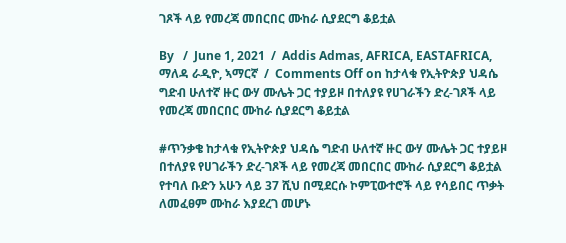ገጾች ላይ የመረጃ መበርበር ሙከራ ሲያደርግ ቆይቷል

By   /  June 1, 2021  /  Addis Admas, AFRICA, EASTAFRICA, ማለዳ ራዲዮ, ኣማርኛ  /  Comments Off on ከታላቁ የኢትዮጵያ ህዳሴ ግድብ ሁለተኛ ዙር ውሃ ሙሌት ጋር ተያይዞ በተለያዩ የሀገራችን ድረ-ገጾች ላይ የመረጃ መበርበር ሙከራ ሲያደርግ ቆይቷል

#ጥንቃቄ ከታላቁ የኢትዮጵያ ህዳሴ ግድብ ሁለተኛ ዙር ውሃ ሙሌት ጋር ተያይዞ በተለያዩ የሀገራችን ድረ-ገጾች ላይ የመረጃ መበርበር ሙከራ ሲያደርግ ቆይቷል የተባለ ቡድን አሁን ላይ 37 ሺህ በሚደርሱ ኮምፒውተሮች ላይ የሳይበር ጥቃት ለመፈፀም ሙከራ እያደረገ መሆኑ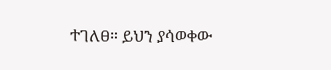ተገለፀ። ይህን ያሳወቀው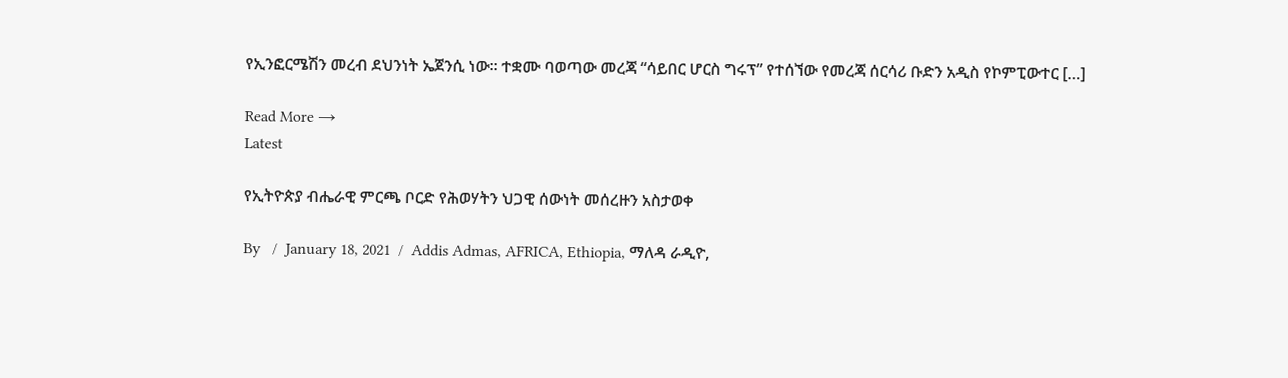የኢንፎርሜሽን መረብ ደህንነት ኤጀንሲ ነው። ተቋሙ ባወጣው መረጃ “ሳይበር ሆርስ ግሩፕ” የተሰኘው የመረጃ ሰርሳሪ ቡድን አዲስ የኮምፒውተር […]

Read More →
Latest

የኢትዮጵያ ብሔራዊ ምርጫ ቦርድ የሕወሃትን ህጋዊ ሰውነት መሰረዙን አስታወቀ

By   /  January 18, 2021  /  Addis Admas, AFRICA, Ethiopia, ማለዳ ራዲዮ,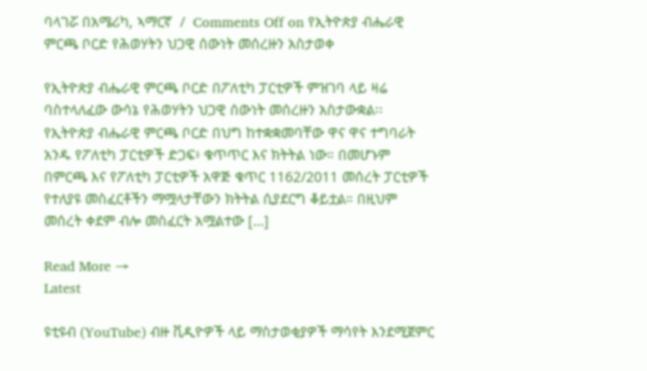ባላገሯ በአሜሪካ, ኣማርኛ  /  Comments Off on የኢትዮጵያ ብሔራዊ ምርጫ ቦርድ የሕወሃትን ህጋዊ ሰውነት መሰረዙን አስታወቀ

የኢትዮጵያ ብሔራዊ ምርጫ ቦርድ በፖለቲካ ፓርቲዎች ምዝገባ ላይ ዛሬ ባስተላለፈው ውሳኔ የሕወሃትን ህጋዊ ሰውነት መሰረዙን አስታውቋል፡፡ የኢትዮጵያ ብሔራዊ ምርጫ ቦርድ በህግ ከተቋቋመባቸው ዋና ዋና ተግባራት አንዱ የፖለቲካ ፓርቲዎች ድጋፍ፥ ቁጥጥር እና ክትትል ነው። በመሆኑም በምርጫ እና የፖለቲካ ፓርቲዎች አዋጅ ቁጥር 1162/2011 መሰረት ፓርቲዎች የተለያዩ መስፈርቶችን ማሟላታቸውን ክትትል ሲያደርግ ቆይቷል። በዚህም መሰረት ቀደም ብሎ መስፈርት አሟልተው […]

Read More →
Latest

ዩቲዩብ (YouTube) ብዙ ቪዲዮዎች ላይ ማስታወቂያዎች ማሳየት እንደሚጀምር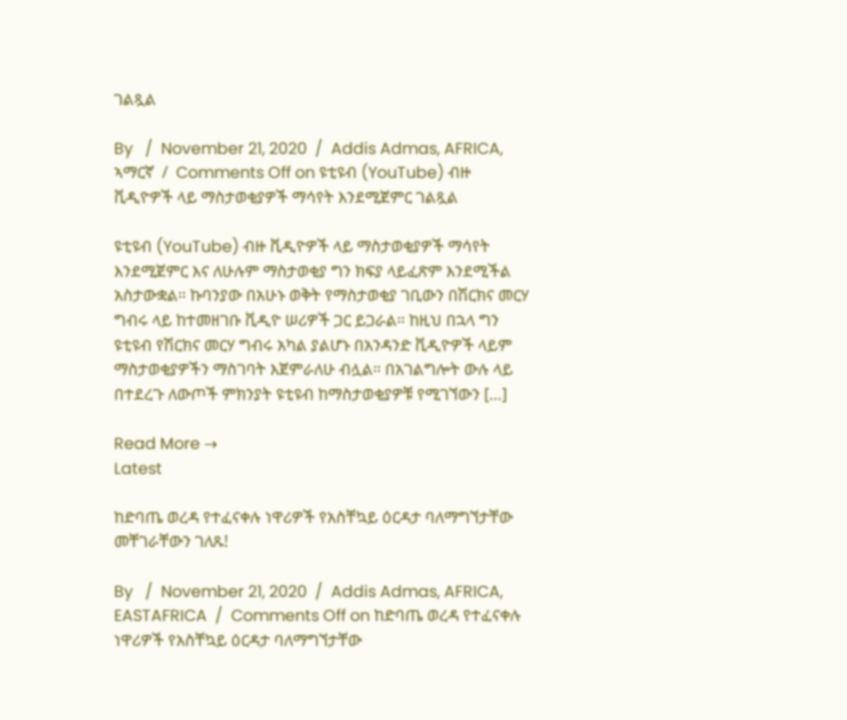ገልጿል

By   /  November 21, 2020  /  Addis Admas, AFRICA, ኣማርኛ  /  Comments Off on ዩቲዩብ (YouTube) ብዙ ቪዲዮዎች ላይ ማስታወቂያዎች ማሳየት እንደሚጀምር ገልጿል

ዩቲዩብ (YouTube) ብዙ ቪዲዮዎች ላይ ማስታወቂያዎች ማሳየት እንደሚጀምር እና ለሁሉም ማስታወቂያ ግን ክፍያ ላይፈጽም እንደሚችል አስታውቋል። ኩባንያው በአሁኑ ወቅት የማስታወቂያ ገቢውን በሽርክና መርሃ ግብሩ ላይ ከተመዘገቡ ቪዲዮ ሠሪዎች ጋር ይጋራል። ከዚህ በኋላ ግን ዩቲዩብ የሽርክና መርሃ ግብሩ አካል ያልሆኑ በአንዳንድ ቪዲዮዎች ላይም ማስታወቂያዎችን ማስገባት እጀምራለሁ ብሏል። በአገልግሎት ውሉ ላይ በተደረጉ ለውጦች ምክንያት ዩቲዩብ ከማስታወቂያዎቹ የሚገኘውን […]

Read More →
Latest

ከድባጤ ወረዳ የተፈናቀሉ ነዋሪዎች የአስቸኳይ ዕርዳታ ባለማግኘታቸው መቸገራቸውን ገለጹ!

By   /  November 21, 2020  /  Addis Admas, AFRICA, EASTAFRICA  /  Comments Off on ከድባጤ ወረዳ የተፈናቀሉ ነዋሪዎች የአስቸኳይ ዕርዳታ ባለማግኘታቸው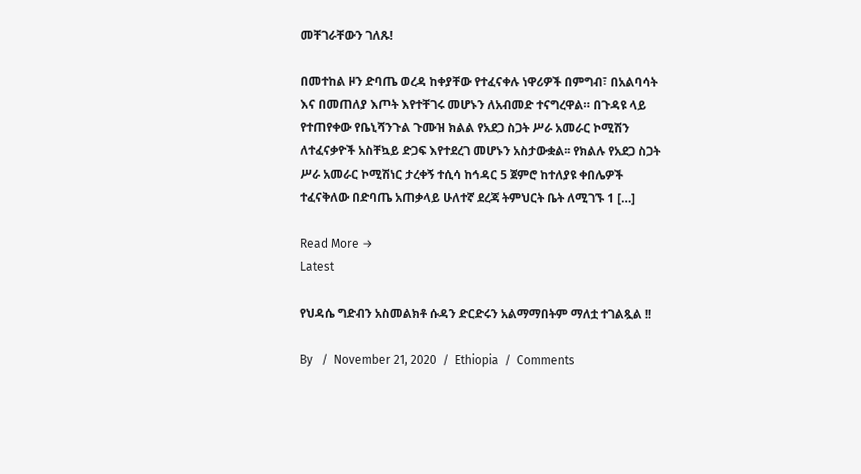መቸገራቸውን ገለጹ!

በመተከል ዞን ድባጤ ወረዳ ከቀያቸው የተፈናቀሉ ነዋሪዎች በምግብ፣ በአልባሳት እና በመጠለያ እጦት እየተቸገሩ መሆኑን ለአብመድ ተናግረዋል። በጉዳዩ ላይ የተጠየቀው የቤኒሻንጉል ጉሙዝ ክልል የአደጋ ስጋት ሥራ አመራር ኮሚሽን ለተፈናቃዮች አስቸኳይ ድጋፍ እየተደረገ መሆኑን አስታውቋል፡፡ የክልሉ የአደጋ ስጋት ሥራ አመራር ኮሚሽነር ታረቀኝ ተሲሳ ከኅዳር 5 ጀምሮ ከተለያዩ ቀበሌዎች ተፈናቅለው በድባጤ አጠቃላይ ሁለተኛ ደረጃ ትምህርት ቤት ለሚገኙ 1 […]

Read More →
Latest

የህዳሴ ግድብን አስመልክቶ ሱዳን ድርድሩን አልማማበትም ማለቷ ተገልጿል !!

By   /  November 21, 2020  /  Ethiopia  /  Comments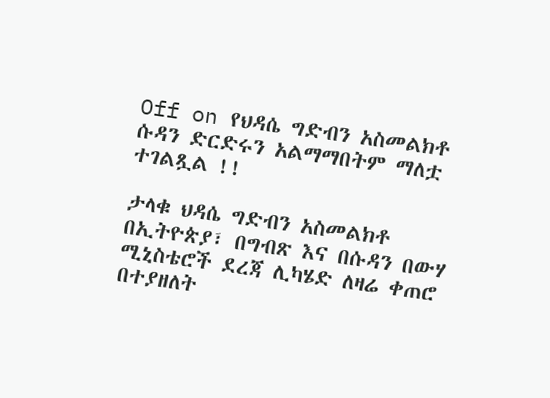Off on የህዳሴ ግድብን አስመልክቶ ሱዳን ድርድሩን አልማማበትም ማለቷ ተገልጿል !!

ታላቁ ህዳሴ ግድብን አስመልክቶ በኢትዮጵያ፣ በግብጽ እና በሱዳን በውሃ ሚኒስቴሮች ደረጃ ሊካሄድ ለዛሬ ቀጠሮ በተያዘለት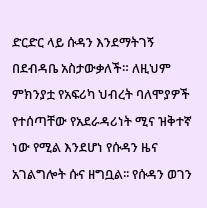ድርድር ላይ ሱዳን እንደማትገኝ በደብዳቤ አስታውቃለች። ለዚህም ምክንያቷ የአፍሪካ ህብረት ባለሞያዎች የተሰጣቸው የአደራዳሪነት ሚና ዝቅተኛ ነው የሚል እንደሆነ የሱዳን ዜና አገልግሎት ሱና ዘግቧል፡፡ የሱዳን ወገን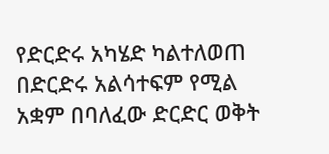የድርድሩ አካሄድ ካልተለወጠ በድርድሩ አልሳተፍም የሚል አቋም በባለፈው ድርድር ወቅት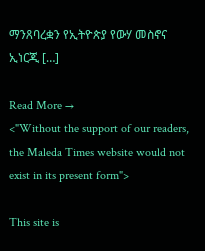ማንጸባረቋን የኢትዮጵያ የውሃ መስኖና ኢነርጂ […]

Read More →
<"Without the support of our readers, the Maleda Times website would not exist in its present form">

This site is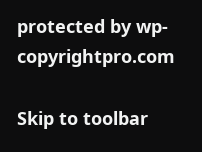protected by wp-copyrightpro.com

Skip to toolbar